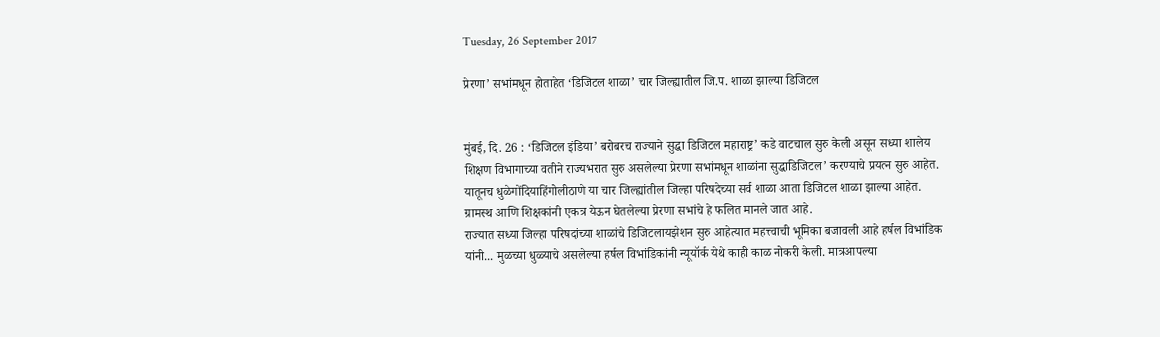Tuesday, 26 September 2017

प्रेरणा’ सभांमधून होताहेत ‘डिजिटल शाळा’ चार जिल्ह्यातील जि.प. शाळा झाल्या डिजिटल


मुंबई, दि. 26 : ‘डिजिटल इंडिया’ बरोबरच राज्याने सुद्धा डिजिटल महाराष्ट्र’ कडे वाटचाल सुरु केली असून सध्या शालेय शिक्षण विभागाच्या वतीने राज्यभरात सुरु असलेल्या प्रेरणा सभांमधून शाळांना सुद्धाडिजिटल’ करण्याचे प्रयत्न सुरु आहेत. यातूनच धुळेगोंदियाहिंगोलीठाणे या चार जिल्ह्यांतील जिल्हा परिषदेच्या सर्व शाळा आता डिजिटल शाळा झाल्या आहेत. ग्रामस्थ आणि शिक्षकांनी एकत्र येऊन घेतलेल्या प्रेरणा सभांचे हे फलित मानले जात आहे.
राज्यात सध्या जिल्हा परिषदांच्या शाळांचे डिजिटलायझेशन सुरु आहेत्यात महत्त्वाची भूमिका बजावली आहे हर्षल विभांडिक यांनी... मुळच्या धुळ्याचे असलेल्या हर्षल विभांडिकांनी न्यूयॉर्क येथे काही काळ नोकरी केली. मात्रआपल्या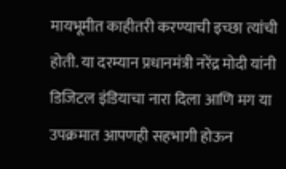मायभूमीत काहीतरी करण्याची इच्छा त्यांची होती. या दरम्यान प्रधानमंत्री नरेंद्र मोदी यांनी डिजिटल इंडियाचा नारा दिला आणि मग या उपक्रमात आपणही सहभागी होऊन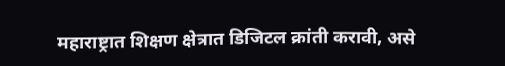महाराष्ट्रात शिक्षण क्षेत्रात डिजिटल क्रांती करावी, असे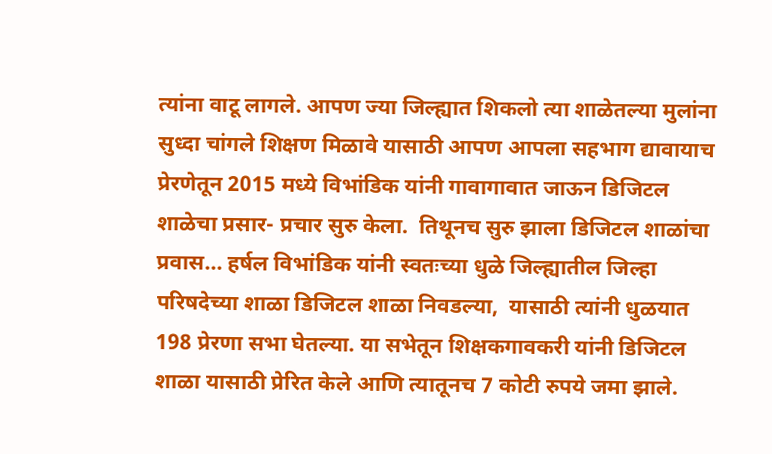त्यांना वाटू लागले. आपण ज्या जिल्ह्यात शिकलो त्या शाळेतल्या मुलांना सुध्दा चांगले शिक्षण मिळावे यासाठी आपण आपला सहभाग द्यावायाच प्रेरणेतून 2015 मध्ये विभांडिक यांनी गावागावात जाऊन डिजिटल शाळेचा प्रसार- प्रचार सुरु केला.  तिथूनच सुरु झाला डिजिटल शाळांचा प्रवास... हर्षल विभांडिक यांनी स्वतःच्या धुळे जिल्ह्यातील जिल्हा परिषदेच्या शाळा डिजिटल शाळा निवडल्या,  यासाठी त्यांनी धुळयात 198 प्रेरणा सभा घेतल्या. या सभेतून शिक्षकगावकरी यांनी डिजिटल शाळा यासाठी प्रेरित केले आणि त्यातूनच 7 कोटी रुपये जमा झाले.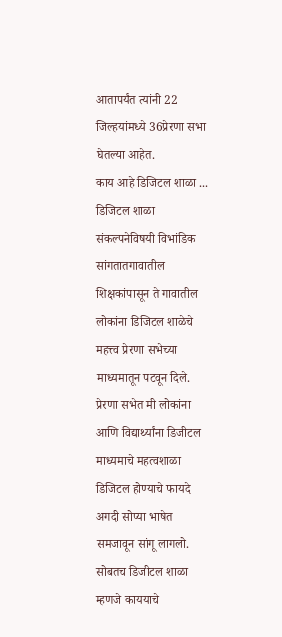आतापर्यंत त्यांनी 22 जिल्हयांमध्ये 36प्रेरणा सभा घेतल्या आहेत.
काय आहे डिजिटल शाळा ...
डिजिटल शाळा संकल्पनेविषयी विभांडिक सांगतातगावातील शिक्षकांपासून ते गावातील लोकांना डिजिटल शाळेचे महत्त्व प्रेरणा सभेच्या माध्यमातून पटवून दिले. प्रेरणा सभेत मी लोकांना आणि विद्यार्थ्यांना डिजीटल माध्यमाचे महत्वशाळा डिजिटल होण्याचे फायदे अगदी सोप्या भाषेत समजावून सांगू लागलो. सोबतच डिजीटल शाळा म्हणजे काययाचे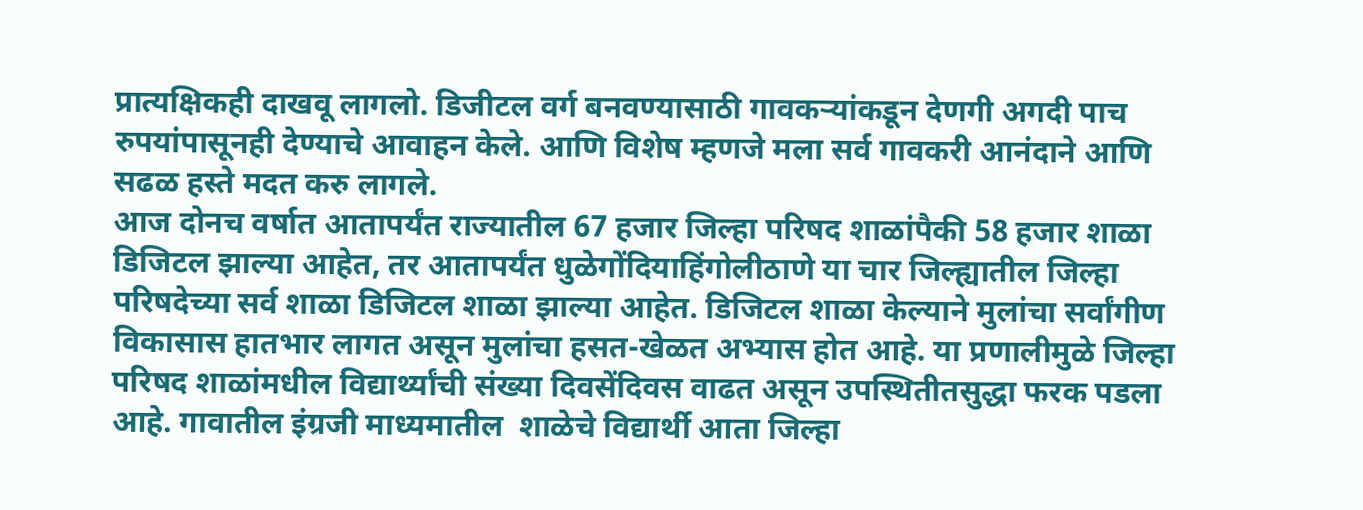प्रात्यक्षिकही दाखवू लागलो. डिजीटल वर्ग बनवण्यासाठी गावकऱ्यांकडून देणगी अगदी पाच रुपयांपासूनही देण्याचे आवाहन केले. आणि विशेष म्हणजे मला सर्व गावकरी आनंदाने आणि सढळ हस्ते मदत करु लागले.
आज दोनच वर्षात आतापर्यंत राज्यातील 67 हजार जिल्हा परिषद शाळांपैकी 58 हजार शाळा डिजिटल झाल्या आहेत, तर आतापर्यंत धुळेगोंदियाहिंगोलीठाणे या चार जिल्ह्यातील जिल्हा परिषदेच्या सर्व शाळा डिजिटल शाळा झाल्या आहेत. डिजिटल शाळा केल्याने मुलांचा सर्वांगीण विकासास हातभार लागत असून मुलांचा हसत-खेळत अभ्यास होत आहे. या प्रणालीमुळे जिल्हा परिषद शाळांमधील विद्यार्थ्यांची संख्या दिवसेंदिवस वाढत असून उपस्थितीतसुद्धा फरक पडला आहे. गावातील इंग्रजी माध्यमातील  शाळेचे विद्यार्थी आता जिल्हा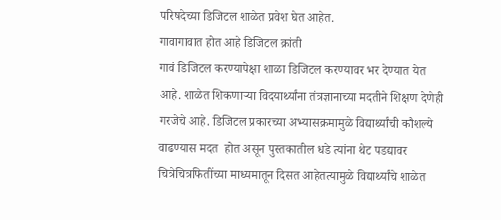परिषदेच्या डिजिटल शाळेत प्रवेश घेत आहेत.
गावागावात होत आहे डिजिटल क्रांती
गावं डिजिटल करण्यापेक्षा शाळा डिजिटल करण्यावर भर देण्यात येत आहे. शाळेत शिकणाऱ्या विदयार्थ्यांना तंत्रज्ञानाच्या मदतीने शिक्षण देणेही गरजेचे आहे. डिजिटल प्रकारच्या अभ्यासक्रमामुळे विद्यार्थ्यांची कौशल्ये वाढण्यास मदत  होत असून पुस्तकातील धडे त्यांना थेट पडद्यावर चित्रेचित्रफितींच्या माध्यमातून दिसत आहेतत्यामुळे विद्यार्थ्यांचे शाळेत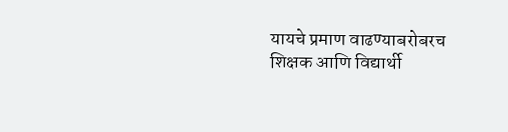यायचे प्रमाण वाढण्याबरोबरच शिक्षक आणि विद्यार्थी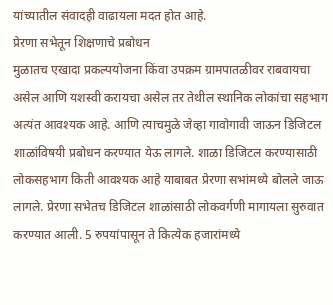यांच्यातील संवादही वाढायला मदत होत आहे.
प्रेरणा सभेतून शिक्षणाचे प्रबोधन
मुळातच एखादा प्रकल्पयोजना किंवा उपक्रम ग्रामपातळीवर राबवायचा असेल आणि यशस्वी करायचा असेल तर तेथील स्थानिक लोकांचा सहभाग अत्यंत आवश्यक आहे. आणि त्याचमुळे जेव्हा गावोगावी जाऊन डिजिटल शाळांविषयी प्रबोधन करण्यात येऊ लागले. शाळा डिजिटल करण्यासाठी लोकसहभाग किती आवश्यक आहे याबाबत प्रेरणा सभांमध्ये बोलले जाऊ लागले. प्रेरणा सभेतच डिजिटल शाळांसाठी लोकवर्गणी मागायला सुरुवात करण्यात आली. 5 रुपयांपासून ते कित्येक हजारांमध्ये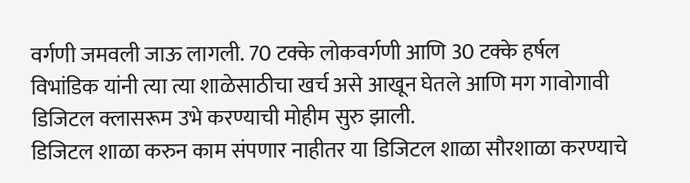वर्गणी जमवली जाऊ लागली. 70 टक्के लोकवर्गणी आणि 30 टक्के हर्षल विभांडिक यांनी त्या त्या शाळेसाठीचा खर्च असे आखून घेतले आणि मग गावोगावी डिजिटल क्लासरूम उभे करण्याची मोहीम सुरु झाली.
डिजिटल शाळा करुन काम संपणार नाहीतर या डिजिटल शाळा सौरशाळा करण्याचे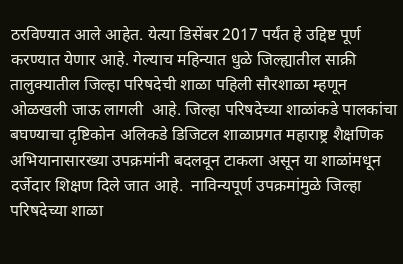ठरविण्यात आले आहेत. येत्या डिसेंबर 2017 पर्यंत हे उद्दिष्ट पूर्ण करण्यात येणार आहे. गेल्याच महिन्यात धुळे जिल्ह्यातील साक्री तालुक्यातील जिल्हा परिषदेची शाळा पहिली सौरशाळा म्हणून ओळखली जाऊ लागली  आहे. जिल्हा परिषदेच्या शाळांकडे पालकांचा बघण्याचा दृष्टिकोन अलिकडे डिजिटल शाळाप्रगत महाराष्ट्र शैक्षणिक अभियानासारख्या उपक्रमांनी बदलवून टाकला असून या शाळांमधून दर्जेदार शिक्षण दिले जात आहे.  नाविन्यपूर्ण उपक्रमांमुळे जिल्हा परिषदेच्या शाळा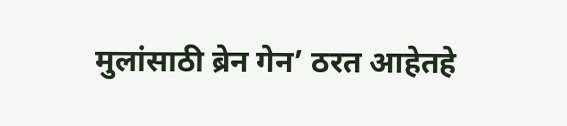मुलांसाठी ब्रेन गेन’ ठरत आहेतहे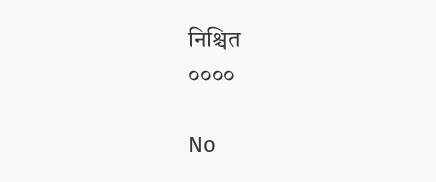निश्चित
००००

No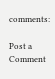comments:

Post a Comment